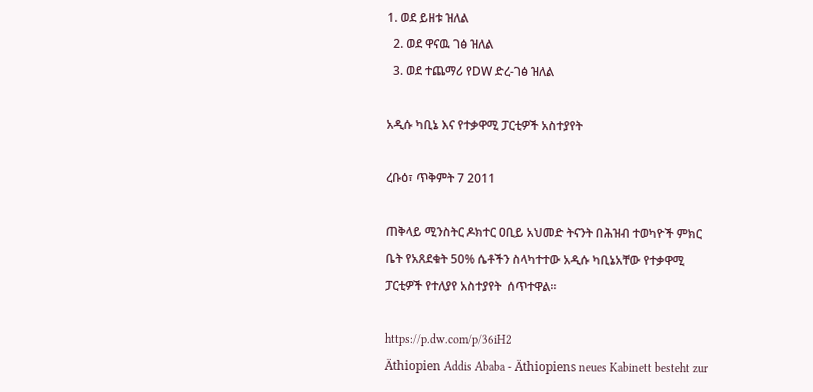1. ወደ ይዘቱ ዝለል
  2. ወደ ዋናዉ ገፅ ዝለል
  3. ወደ ተጨማሪ የDW ድረ-ገፅ ዝለል

አዲሱ ካቢኔ እና የተቃዋሚ ፓርቲዎች አስተያየት

ረቡዕ፣ ጥቅምት 7 2011

ጠቅላይ ሚንስትር ዶክተር ዐቢይ አህመድ ትናንት በሕዝብ ተወካዮች ምክር ቤት የአጸደቁት 50% ሴቶችን ስላካተተው አዲሱ ካቢኔአቸው የተቃዋሚ ፓርቲዎች የተለያየ አስተያየት  ሰጥተዋል።

https://p.dw.com/p/36iH2
Äthiopien Addis Ababa - Äthiopiens neues Kabinett besteht zur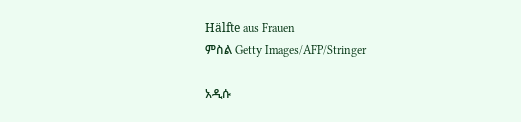Hälfte aus Frauen
ምስል Getty Images/AFP/Stringer

አዲሱ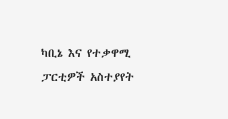ካቢኔ እና የተቃዋሚ ፓርቲዎች አስተያየት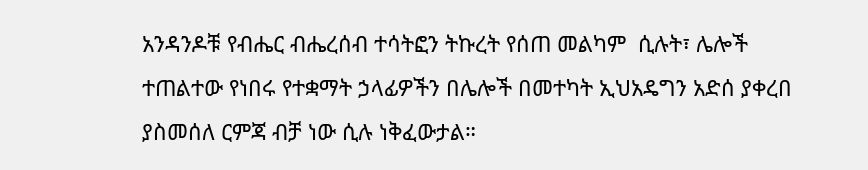አንዳንዶቹ የብሔር ብሔረሰብ ተሳትፎን ትኩረት የሰጠ መልካም  ሲሉት፣ ሌሎች ተጠልተው የነበሩ የተቋማት ኃላፊዎችን በሌሎች በመተካት ኢህአዴግን አድሰ ያቀረበ ያስመሰለ ርምጃ ብቻ ነው ሲሉ ነቅፈውታል።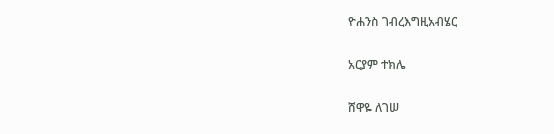ዮሐንስ ገብረእግዚአብሄር

አርያም ተክሌ

ሸዋዬ ለገሠ